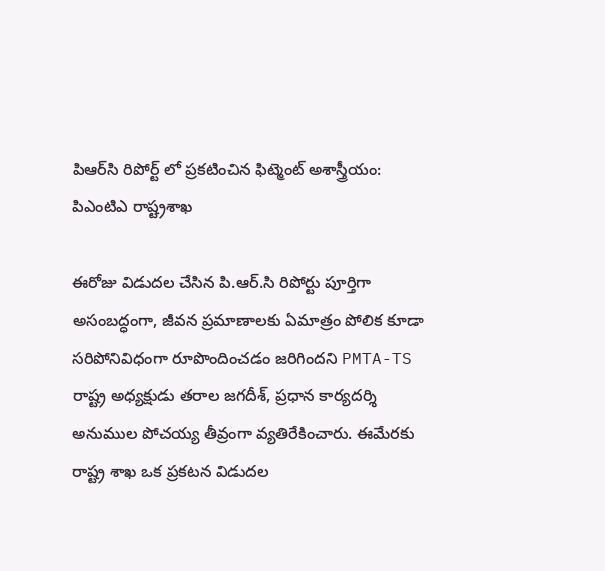పిఆర్‌సి రిపోర్ట్ లో ప్రకటించిన ఫిట్మెంట్ అశాస్త్రీయం: పిఎంటిఎ రాష్ట్రశాఖ‌

ఈరోజు విడుద‌ల చేసిన పి.ఆర్.సి రిపోర్టు పూర్తిగా అసంబద్ధంగా, జీవన ప్రమాణాలకు ఏమాత్రం పోలిక కూడా సరిపోనివిధంగా రూపొందించడం జరిగింద‌ని PMTA-TS రాష్ట్ర అధ్యక్షుడు తరాల జగదీశ్, ప్రధాన కార్యదర్శి అనుముల పోచయ్య తీవ్రంగా వ్య‌తిరేకించారు. ఈమేర‌కు రాష్ట్ర శాఖ ఒక ప్ర‌క‌ట‌న విడుద‌ల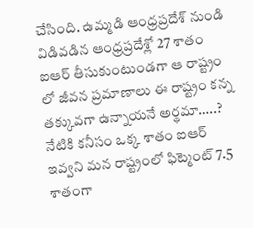చేసింది. ఉమ్మడి ఆంధ్రప్రదేశ్ నుండి విడివడిన ఆంధ్రప్రదేశ్లో 27 శాతం ఐఆర్ తీసుకుంటుండగా ఆ రాష్ట్రం లో జీవన ప్రమాణాలు ఈ రాష్ట్రం కన్న తక్కువగా ఉన్నాయనే అర్థమా…..? నేటికి క‌నీసం ఒక్క శాతం ఐఆర్ ఇవ్వ‌ని మన రాష్ట్రంలో ఫిట్మెంట్ 7.5 శాతంగా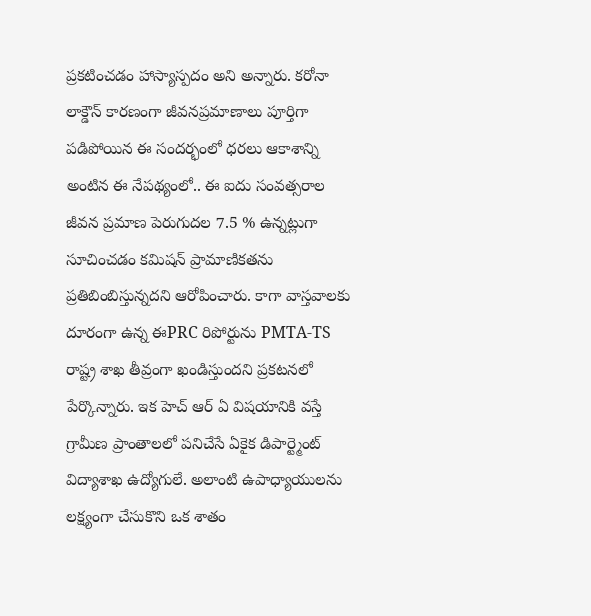ప్రకటించడం హాస్యాస్పదం అని అన్నారు. కరోనా లాక్డౌన్ కారణంగా జీవనప్రమాణాలు పూర్తిగా పడిపోయిన ఈ సందర్భంలో ధరలు ఆకాశాన్ని అంటిన ఈ నేప‌థ్యంలో.. ఈ ఐదు సంవత్సరాల జీవన ప్రమాణ పెరుగుద‌ల‌ 7.5 % ఉన్నట్లుగా సూచించడం కమిషన్ ప్రామాణిక‌త‌ను ప్ర‌తిబింబిస్తున్న‌దని ఆరోపించారు. కాగా వాస్తవాలకు దూరంగా ఉన్న ఈPRC రిపోర్టును PMTA-TS రాష్ట్ర శాఖ తీవ్రంగా ఖండిస్తుందని ప్ర‌క‌ట‌న‌లో పేర్కొన్నారు. ఇక హెచ్ ఆర్ ఏ విషయానికి వస్తే గ్రామీణ ప్రాంతాలలో పనిచేసే ఏకైక డిపార్ట్మెంట్ విద్యాశాఖ ఉద్యోగులే. అలాంటి ఉపాధ్యాయులను లక్ష్యంగా చేసుకొని ఒక శాతం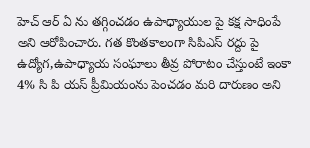హెచ్ ఆర్ ఏ ను తగ్గించడం ఉపాధ్యాయుల పై కక్ష సాధింపే అని ఆరోపించారు. గత కొంతకాలంగా సిపిఎస్ రద్దు పై ఉద్యోగ,ఉపాధ్యాయ సంఘాలు తీవ్ర పోరాటం చేస్తుంటే ఇంకా 4% సి పి యస్ ప్రీమియంను పెంచడం మరి దారుణం అని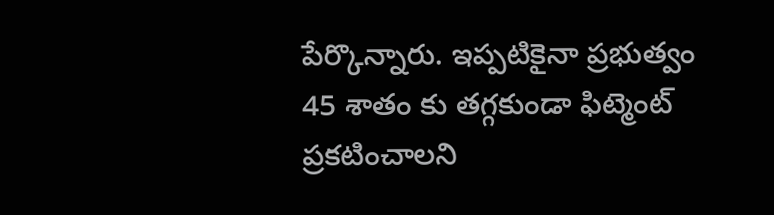పేర్కొన్నారు. ఇప్పటికైనా ప్రభుత్వం 45 శాతం కు తగ్గకుండా ఫిట్మెంట్ ప్రకటించాలని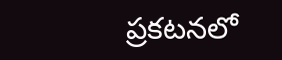ప్ర‌క‌ట‌న‌లో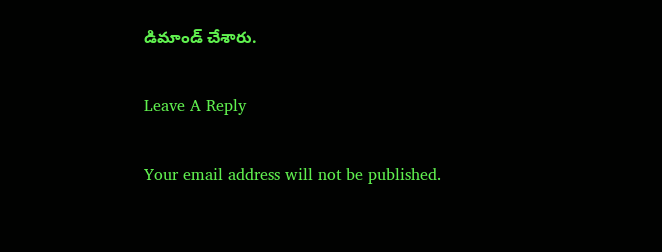డిమాండ్ చేశారు.

Leave A Reply

Your email address will not be published.